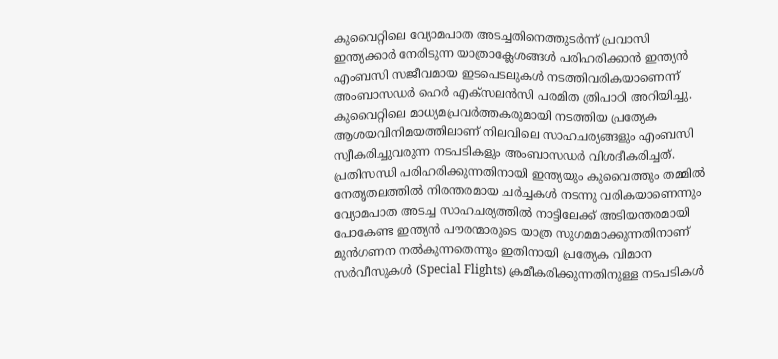കുവൈറ്റിലെ വ്യോമപാത അടച്ചതിനെത്തുടർന്ന് പ്രവാസി ഇന്ത്യക്കാർ നേരിടുന്ന യാത്രാക്ലേശങ്ങൾ പരിഹരിക്കാൻ ഇന്ത്യൻ എംബസി സജീവമായ ഇടപെടലുകൾ നടത്തിവരികയാണെന്ന് അംബാസഡർ ഹെർ എക്സലൻസി പരമിത ത്രിപാഠി അറിയിച്ചു. കുവൈറ്റിലെ മാധ്യമപ്രവർത്തകരുമായി നടത്തിയ പ്രത്യേക ആശയവിനിമയത്തിലാണ് നിലവിലെ സാഹചര്യങ്ങളും എംബസി സ്വീകരിച്ചുവരുന്ന നടപടികളും അംബാസഡർ വിശദീകരിച്ചത്.
പ്രതിസന്ധി പരിഹരിക്കുന്നതിനായി ഇന്ത്യയും കുവൈത്തും തമ്മിൽ നേതൃതലത്തിൽ നിരന്തരമായ ചർച്ചകൾ നടന്നു വരികയാണെന്നും വ്യോമപാത അടച്ച സാഹചര്യത്തിൽ നാട്ടിലേക്ക് അടിയന്തരമായി പോകേണ്ട ഇന്ത്യൻ പൗരന്മാരുടെ യാത്ര സുഗമമാക്കുന്നതിനാണ് മുൻഗണന നൽകുന്നതെന്നും ഇതിനായി പ്രത്യേക വിമാന സർവീസുകൾ (Special Flights) ക്രമീകരിക്കുന്നതിനുള്ള നടപടികൾ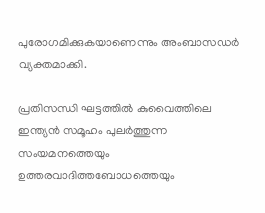പുരോഗമിക്കുകയാണെന്നും അംബാസഡർ വ്യക്തമാക്കി.

പ്രതിസന്ധി ഘട്ടത്തിൽ കുവൈത്തിലെ ഇന്ത്യൻ സമൂഹം പുലർത്തുന്ന സംയമനത്തെയും ഉത്തരവാദിത്തബോധത്തെയും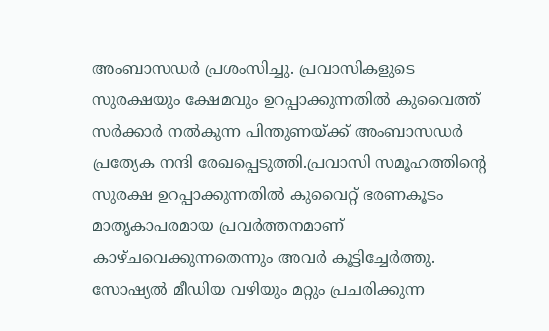അംബാസഡർ പ്രശംസിച്ചു. പ്രവാസികളുടെ സുരക്ഷയും ക്ഷേമവും ഉറപ്പാക്കുന്നതിൽ കുവൈത്ത് സർക്കാർ നൽകുന്ന പിന്തുണയ്ക്ക് അംബാസഡർ പ്രത്യേക നന്ദി രേഖപ്പെടുത്തി.പ്രവാസി സമൂഹത്തിന്റെ സുരക്ഷ ഉറപ്പാക്കുന്നതിൽ കുവൈറ്റ് ഭരണകൂടം മാതൃകാപരമായ പ്രവർത്തനമാണ് കാഴ്ചവെക്കുന്നതെന്നും അവർ കൂട്ടിച്ചേർത്തു.
സോഷ്യൽ മീഡിയ വഴിയും മറ്റും പ്രചരിക്കുന്ന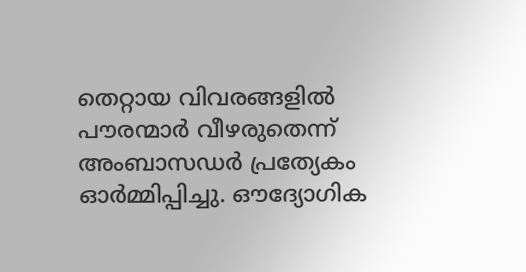തെറ്റായ വിവരങ്ങളിൽ പൗരന്മാർ വീഴരുതെന്ന് അംബാസഡർ പ്രത്യേകം ഓർമ്മിപ്പിച്ചു. ഔദ്യോഗിക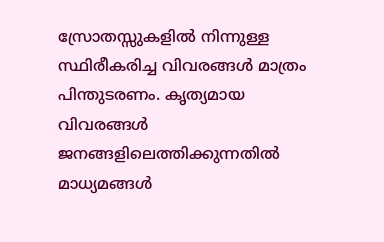സ്രോതസ്സുകളിൽ നിന്നുള്ള സ്ഥിരീകരിച്ച വിവരങ്ങൾ മാത്രം പിന്തുടരണം. കൃത്യമായ വിവരങ്ങൾ ജനങ്ങളിലെത്തിക്കുന്നതിൽ മാധ്യമങ്ങൾ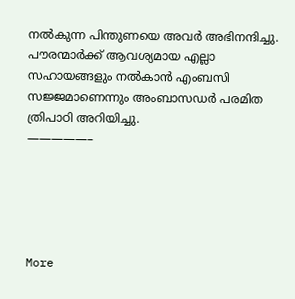നൽകുന്ന പിന്തുണയെ അവർ അഭിനന്ദിച്ചു. പൗരന്മാർക്ക് ആവശ്യമായ എല്ലാ സഹായങ്ങളും നൽകാൻ എംബസി സജ്ജമാണെന്നും അംബാസഡർ പരമിത ത്രിപാഠി അറിയിച്ചു.
—————–





More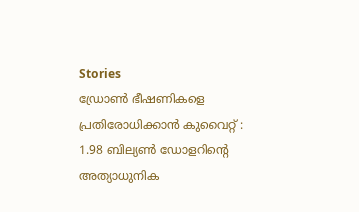Stories
ഡ്രോൺ ഭീഷണികളെ പ്രതിരോധിക്കാൻ കുവൈറ്റ് : 1.98 ബില്യൺ ഡോളറിന്റെ അത്യാധുനിക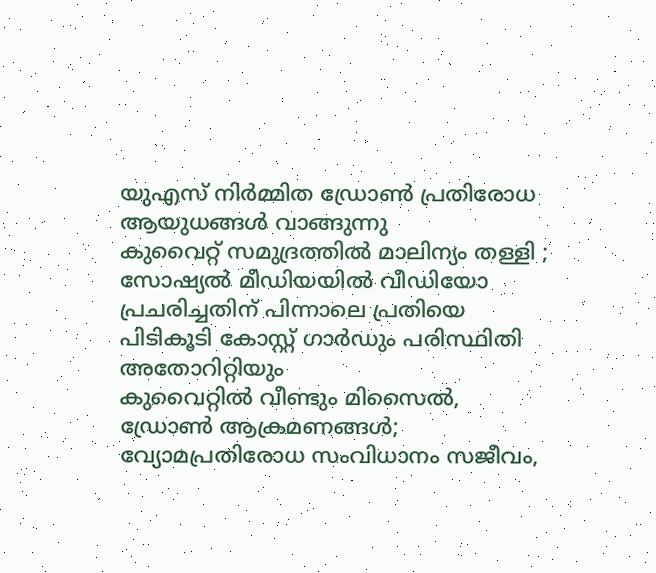യുഎസ് നിർമ്മിത ഡ്രോൺ പ്രതിരോധ ആയുധങ്ങൾ വാങ്ങുന്നു
കുവൈറ്റ് സമുദ്രത്തിൽ മാലിന്യം തള്ളി ; സോഷ്യൽ മീഡിയയിൽ വീഡിയോ പ്രചരിച്ചതിന് പിന്നാലെ പ്രതിയെ പിടികൂടി കോസ്റ്റ് ഗാർഡും പരിസ്ഥിതി അതോറിറ്റിയും
കുവൈറ്റിൽ വീണ്ടും മിസൈൽ, ഡ്രോൺ ആക്രമണങ്ങൾ; വ്യോമപ്രതിരോധ സംവിധാനം സജീവം,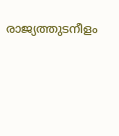രാജ്യത്തുടനീളം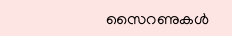സൈറണുകൾ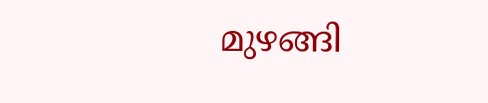മുഴങ്ങി